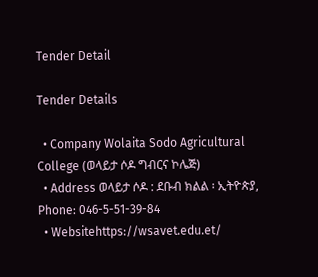Tender Detail

Tender Details

  • Company Wolaita Sodo Agricultural College (ወላይታ ሶዶ ግብርና ኮሌጅ)
  • Address ወላይታ ሶዶ : ደቡብ ክልል ፡ ኢትዮጵያ, Phone: 046-5-51-39-84
  • Websitehttps://wsavet.edu.et/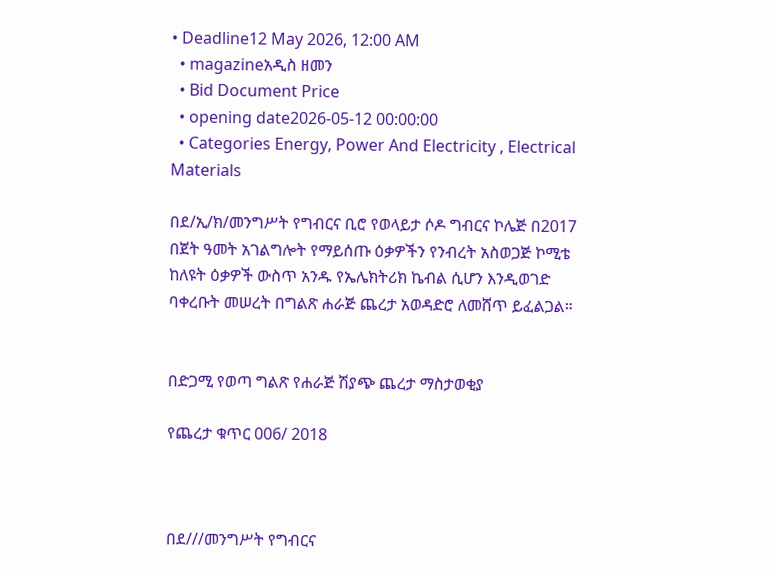• Deadline12 May 2026, 12:00 AM
  • magazineአዲስ ዘመን
  • Bid Document Price
  • opening date2026-05-12 00:00:00
  • Categories Energy, Power And Electricity , Electrical Materials

በደ/ኢ/ክ/መንግሥት የግብርና ቢሮ የወላይታ ሶዶ ግብርና ኮሌጅ በ2017 በጀት ዓመት አገልግሎት የማይሰጡ ዕቃዎችን የንብረት አስወጋጅ ኮሚቴ ከለዩት ዕቃዎች ውስጥ አንዱ የኤሌክትሪክ ኬብል ሲሆን እንዲወገድ ባቀረቡት መሠረት በግልጽ ሐራጅ ጨረታ አወዳድሮ ለመሸጥ ይፈልጋል።


በድጋሚ የወጣ ግልጽ የሐራጅ ሽያጭ ጨረታ ማስታወቂያ

የጨረታ ቁጥር 006/ 2018



በደ///መንግሥት የግብርና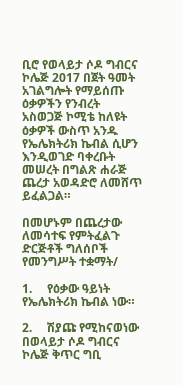ቢሮ የወላይታ ሶዶ ግብርና ኮሌጅ 2017 በጀት ዓመት አገልግሎት የማይሰጡ ዕቃዎችን የንብረት አስወጋጅ ኮሚቴ ከለዩት ዕቃዎች ውስጥ አንዱ የኤሌክትሪክ ኬብል ሲሆን እንዲወገድ ባቀረቡት መሠረት በግልጽ ሐራጅ ጨረታ አወዳድሮ ለመሸጥ ይፈልጋል።

በመሆኑም በጨረታው ለመሳተፍ የምትፈልጉ ድርጅቶች ግለሰቦች የመንግሥት ተቋማት/

1.     የዕቃው ዓይነት የኤሌክትሪክ ኬብል ነው።

2.     ሽያጩ የሚከናወነው በወላይታ ሶዶ ግብርና ኮሌጅ ቅጥር ግቢ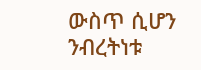ውስጥ ሲሆን ንብረትነቱ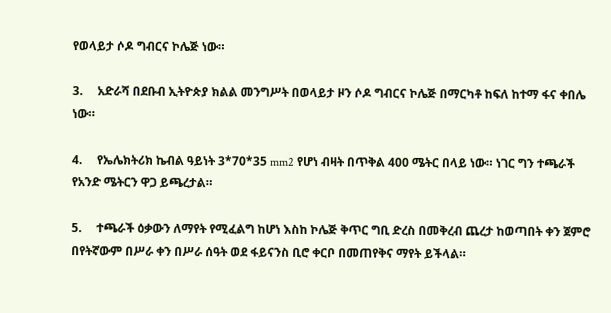የወላይታ ሶዶ ግብርና ኮሌጅ ነው።

3.     አድራሻ በደቡብ ኢትዮጵያ ክልል መንግሥት በወላይታ ዞን ሶዶ ግብርና ኮሌጅ በማርካቶ ከፍለ ከተማ ፋና ቀበሌ ነው።

4.     የኤሌክትሪክ ኬብል ዓይነት 3*70*35 mm2 የሆነ ብዛት በጥቅል 400 ሜትር በላይ ነው። ነገር ግን ተጫራች የአንድ ሜትርን ዋጋ ይጫረታል።

5.     ተጫራች ዕቃውን ለማየት የሚፈልግ ከሆነ እስከ ኮሌጅ ቅጥር ግቢ ድረስ በመቅረብ ጨረታ ከወጣበት ቀን ጀምሮ በየትኛውም በሥራ ቀን በሥራ ሰዓት ወደ ፋይናንስ ቢሮ ቀርቦ በመጠየቅና ማየት ይችላል።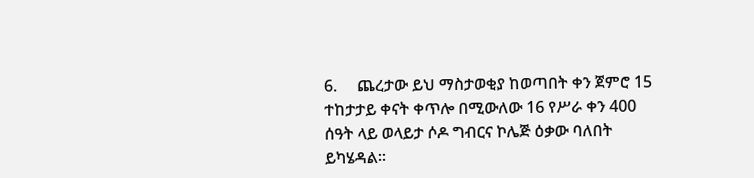6.     ጨረታው ይህ ማስታወቂያ ከወጣበት ቀን ጀምሮ 15 ተከታታይ ቀናት ቀጥሎ በሚውለው 16 የሥራ ቀን 400 ሰዓት ላይ ወላይታ ሶዶ ግብርና ኮሌጅ ዕቃው ባለበት ይካሄዳል።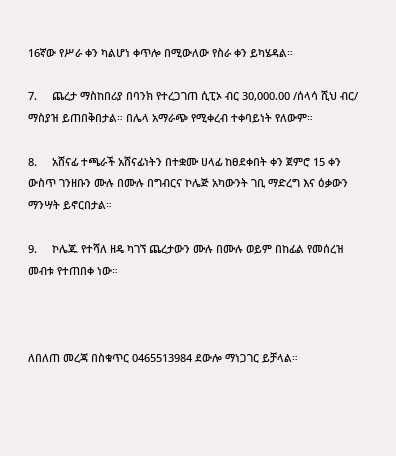16ኛው የሥራ ቀን ካልሆነ ቀጥሎ በሚውለው የስራ ቀን ይካሄዳል።

7.     ጨረታ ማስከበሪያ በባንክ የተረጋገጠ ሲፒኦ ብር 30,000.00 /ሰላሳ ሺህ ብር/ ማስያዝ ይጠበቅበታል። በሌላ አማራጭ የሚቀረብ ተቀባይነት የለውም።

8.     አሸናፊ ተጫራች አሸናፊነትን በተቋሙ ሀላፊ ከፀደቀበት ቀን ጀምሮ 15 ቀን ውስጥ ገንዘቡን ሙሉ በሙሉ በግብርና ኮሌጅ አካውንት ገቢ ማድረግ እና ዕቃውን ማንሣት ይኖርበታል።

9.     ኮሌጁ የተሻለ ዘዴ ካገኘ ጨረታውን ሙሉ በሙሉ ወይም በከፊል የመሰረዝ መብቱ የተጠበቀ ነው።



ለበለጠ መረጃ በስቁጥር 0465513984 ደውሎ ማነጋገር ይቻላል።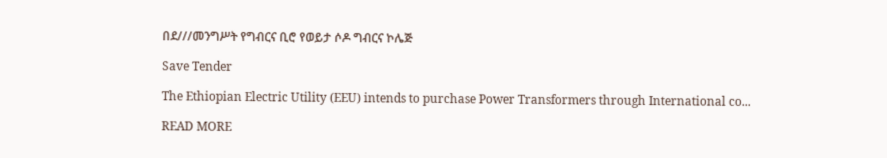በደ///መንግሥት የግብርና ቢሮ የወይታ ሶዶ ግብርና ኮሌጅ

Save Tender

The Ethiopian Electric Utility (EEU) intends to purchase Power Transformers through International co...

READ MORE